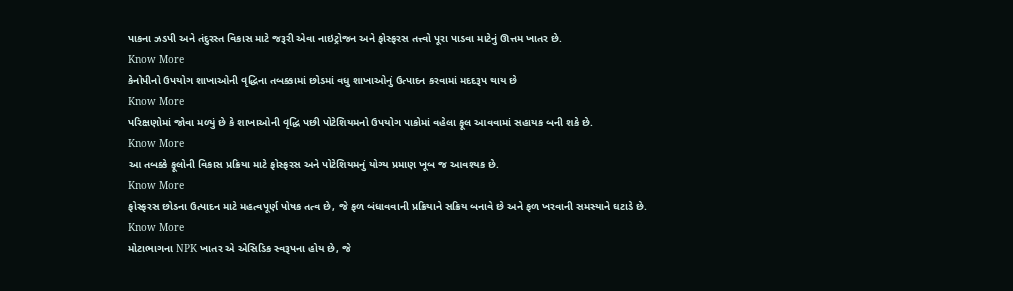પાકના ઝડપી અને તંદુરસ્ત વિકાસ માટે જરૂરી એવા નાઇટ્રોજન અને ફોસ્ફરસ તત્ત્વો પૂરા પાડવા માટેનું ઊત્તમ ખાતર છે.
Know More
કેનોપીનો ઉપયોગ શાખાઓની વૃદ્ધિના તબક્કામાં છોડમાં વધુ શાખાઓનું ઉત્પાદન કરવામાં મદદરૂપ થાય છે
Know More
પરિક્ષણોમાં જોવા મળ્યું છે કે શાખાઓની વૃદ્ધિ પછી પોટેશિયમનો ઉપયોગ પાકોમાં વહેલા ફૂલ આવવામાં સહાયક બની શકે છે.
Know More
આ તબક્કે ફૂલોની વિકાસ પ્રક્રિયા માટે ફોસ્ફરસ અને પોટેશિયમનું યોગ્ય પ્રમાણ ખૂબ જ આવશ્યક છે.
Know More
ફોસ્ફરસ છોડના ઉત્પાદન માટે મહત્વપૂર્ણ પોષક તત્વ છે, જે ફળ બંધાવવાની પ્રક્રિયાને સક્રિય બનાવે છે અને ફળ ખરવાની સમસ્યાને ઘટાડે છે.
Know More
મોટાભાગના NPK ખાતર એ એસિડિક સ્વરૂપના હોય છે, જે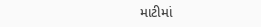માટીમાં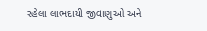રહેલા લાભદાયી જીવાણુઓ અને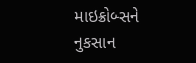માઇક્રોબ્સને નુકસાન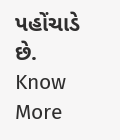પહોંચાડે છે.
Know More